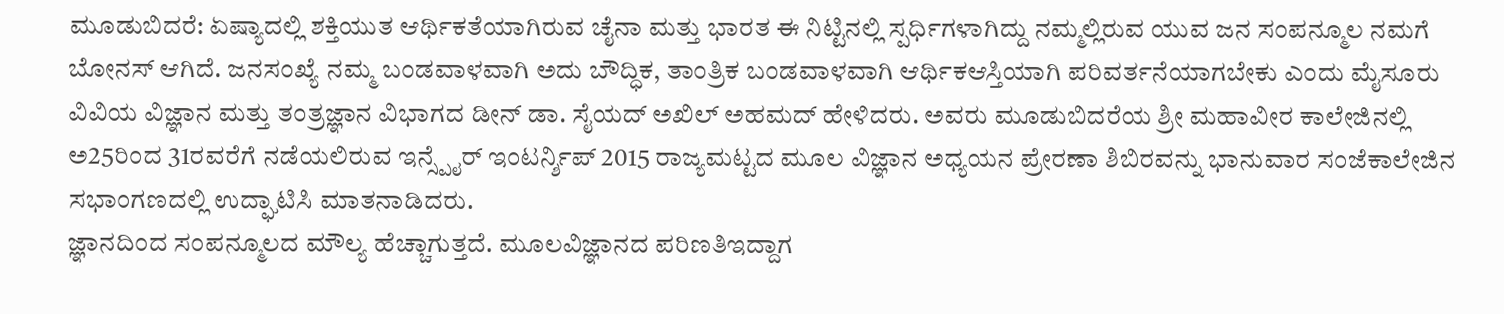ಮೂಡುಬಿದರೆ: ಏಷ್ಯಾದಲ್ಲಿ ಶಕ್ತಿಯುತ ಆರ್ಥಿಕತೆಯಾಗಿರುವ ಚೈನಾ ಮತ್ತು ಭಾರತ ಈ ನಿಟ್ಟಿನಲ್ಲಿ ಸ್ಪರ್ಧಿಗಳಾಗಿದ್ದು ನಮ್ಮಲ್ಲಿರುವ ಯುವ ಜನ ಸಂಪನ್ಮೂಲ ನಮಗೆ ಬೋನಸ್ ಆಗಿದೆ. ಜನಸಂಖ್ಯೆ ನಮ್ಮ ಬಂಡವಾಳವಾಗಿ ಅದು ಬೌದ್ಧಿಕ, ತಾಂತ್ರಿಕ ಬಂಡವಾಳವಾಗಿ ಆರ್ಥಿಕಆಸ್ತಿಯಾಗಿ ಪರಿವರ್ತನೆಯಾಗಬೇಕು ಎಂದು ಮೈಸೂರು ವಿವಿಯ ವಿಜ್ಞಾನ ಮತ್ತು ತಂತ್ರಜ್ಞಾನ ವಿಭಾಗದ ಡೀನ್ ಡಾ. ಸೈಯದ್ ಅಖಿಲ್ ಅಹಮದ್ ಹೇಳಿದರು. ಅವರು ಮೂಡುಬಿದರೆಯ ಶ್ರೀ ಮಹಾವೀರ ಕಾಲೇಜಿನಲ್ಲಿ ಅ25ರಿಂದ 31ರವರೆಗೆ ನಡೆಯಲಿರುವ ಇನ್ಸ್ಪೈರ್ ಇಂಟರ್ನ್ಶಿಪ್ 2015 ರಾಜ್ಯಮಟ್ಟದ ಮೂಲ ವಿಜ್ಞಾನ ಅಧ್ಯಯನ ಪ್ರೇರಣಾ ಶಿಬಿರವನ್ನು ಭಾನುವಾರ ಸಂಜೆಕಾಲೇಜಿನ ಸಭಾಂಗಣದಲ್ಲಿ ಉದ್ಘಾಟಿಸಿ ಮಾತನಾಡಿದರು.
ಜ್ಞಾನದಿಂದ ಸಂಪನ್ಮೂಲದ ಮೌಲ್ಯ ಹೆಚ್ಚಾಗುತ್ತದೆ. ಮೂಲವಿಜ್ಞಾನದ ಪರಿಣತಿಇದ್ದಾಗ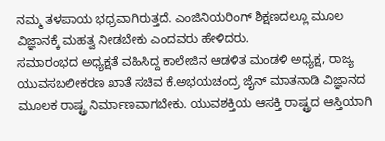ನಮ್ಮ ತಳಪಾಯ ಭಧ್ರವಾಗಿರುತ್ತದೆ. ಎಂಜಿನಿಯರಿಂಗ್ ಶಿಕ್ಷಣದಲ್ಲೂ ಮೂಲ ವಿಜ್ಞಾನಕ್ಕೆ ಮಹತ್ವ ನೀಡಬೇಕು ಎಂದವರು ಹೇಳಿದರು.
ಸಮಾರಂಭದ ಅಧ್ಯಕ್ಷತೆ ವಹಿಸಿದ್ದ ಕಾಲೇಜಿನ ಆಡಳಿತ ಮಂಡಳಿ ಅಧ್ಯಕ್ಷ, ರಾಜ್ಯ ಯುವಸಬಲೀಕರಣ ಖಾತೆ ಸಚಿವ ಕೆ.ಅಭಯಚಂದ್ರ ಜೈನ್ ಮಾತನಾಡಿ ವಿಜ್ಞಾನದ ಮೂಲಕ ರಾಷ್ಟ್ರ ನಿರ್ಮಾಣವಾಗಬೇಕು. ಯುವಶಕ್ತಿಯ ಆಸಕ್ತಿ ರಾಷ್ಟ್ರದ ಆಸ್ತಿಯಾಗಿ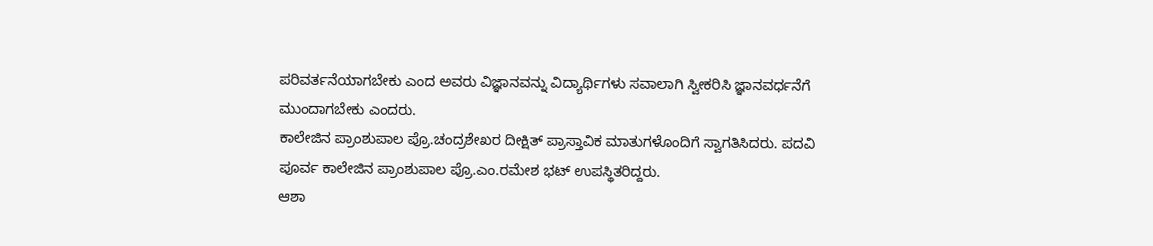ಪರಿವರ್ತನೆಯಾಗಬೇಕು ಎಂದ ಅವರು ವಿಜ್ಞಾನವನ್ನು ವಿದ್ಯಾರ್ಥಿಗಳು ಸವಾಲಾಗಿ ಸ್ವೀಕರಿಸಿ ಜ್ಞಾನವರ್ಧನೆಗೆ ಮುಂದಾಗಬೇಕು ಎಂದರು.
ಕಾಲೇಜಿನ ಪ್ರಾಂಶುಪಾಲ ಪ್ರೊ.ಚಂದ್ರಶೇಖರ ದೀಕ್ಷಿತ್ ಪ್ರಾಸ್ತಾವಿಕ ಮಾತುಗಳೊಂದಿಗೆ ಸ್ವಾಗತಿಸಿದರು. ಪದವಿ ಪೂರ್ವ ಕಾಲೇಜಿನ ಪ್ರಾಂಶುಪಾಲ ಪ್ರೊ.ಎಂ.ರಮೇಶ ಭಟ್ ಉಪಸ್ಥಿತರಿದ್ದರು.
ಆಶಾ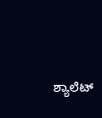ಶ್ಯಾಲೆಟ್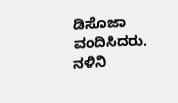ಡಿಸೊಜಾ ವಂದಿಸಿದರು. ನಳಿನಿ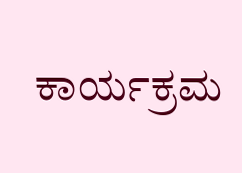ಕಾರ್ಯಕ್ರಮ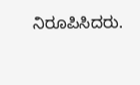ನಿರೂಪಿಸಿದರು.